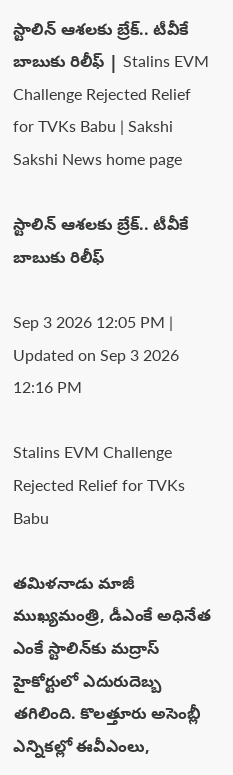స్టాలిన్‌ ఆశలకు బ్రేక్‌.. టీవీకే బాబుకు రిలీఫ్‌ | Stalins EVM Challenge Rejected Relief for TVKs Babu | Sakshi
Sakshi News home page

స్టాలిన్‌ ఆశలకు బ్రేక్‌.. టీవీకే బాబుకు రిలీఫ్‌

Sep 3 2026 12:05 PM | Updated on Sep 3 2026 12:16 PM

Stalins EVM Challenge Rejected Relief for TVKs Babu

తమిళనాడు మాజీ ముఖ్యమంత్రి, డీఎంకే అధినేత ఎంకే స్టాలిన్‌కు మద్రాస్‌ హైకోర్టులో ఎదురుదెబ్బ తగిలింది. కొలత్తూరు అసెంబ్లీ ఎన్నికల్లో ఈవీఎంలు,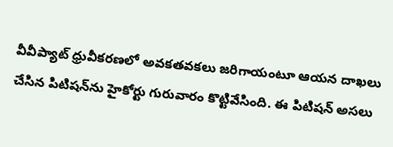వీవీప్యాట్‌ ధ్రువీకరణలో అవకతవకలు జరిగాయంటూ ఆయన దాఖలు చేసిన పిటిషన్‌ను హైకోర్టు గురువారం కొట్టివేసింది. ఈ పిటిషన్‌ అసలు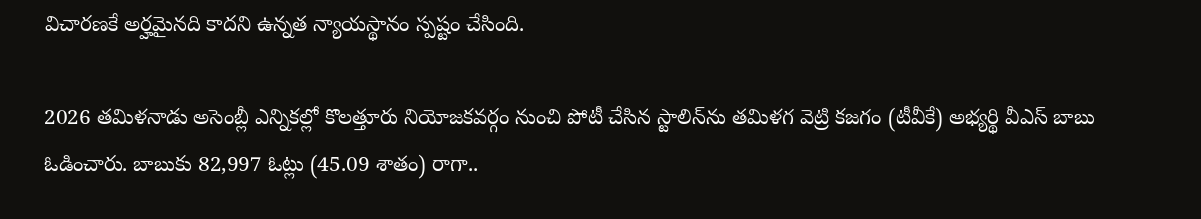విచారణకే అర్హమైనది కాదని ఉన్నత న్యాయస్థానం స్పష్టం చేసింది.

2026 తమిళనాడు అసెంబ్లీ ఎన్నికల్లో కొలత్తూరు నియోజకవర్గం నుంచి పోటీ చేసిన స్టాలిన్‌ను తమిళగ వెట్రి కజగం (టీవీకే) అభ్యర్థి వీఎస్‌ బాబు ఓడించారు. బాబుకు 82,997 ఓట్లు (45.09 శాతం) రాగా..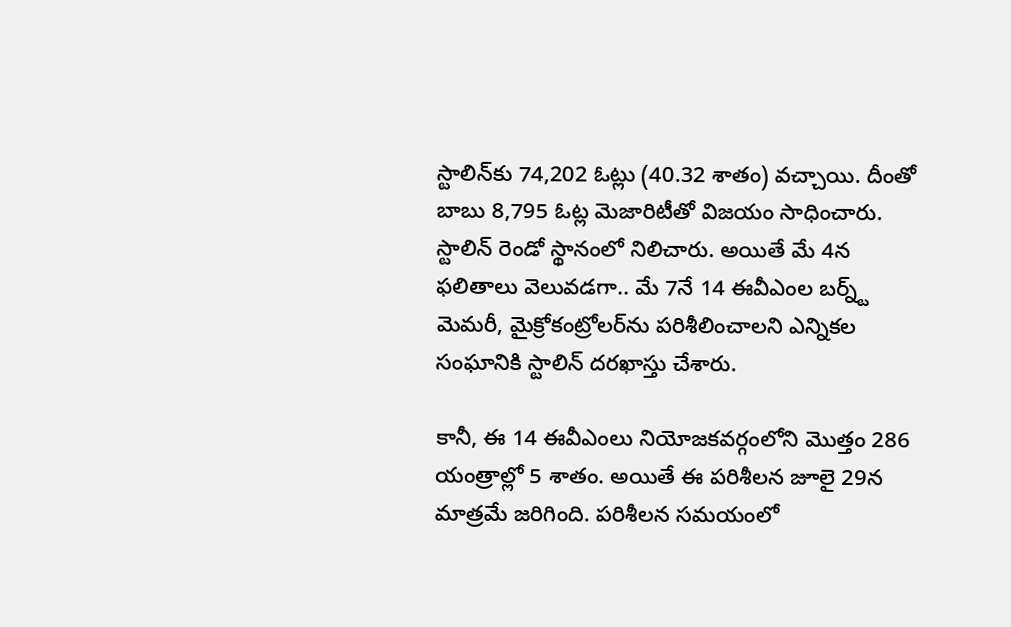స్టాలిన్‌కు 74,202 ఓట్లు (40.32 శాతం) వచ్చాయి. దీంతో బాబు 8,795 ఓట్ల మెజారిటీతో విజయం సాధించారు. స్టాలిన్‌ రెండో స్థానంలో నిలిచారు. అయితే మే 4న ఫలితాలు వెలువడగా.. మే 7నే 14 ఈవీఎంల బర్న్ట్‌ మెమరీ, మైక్రోకంట్రోలర్‌ను పరిశీలించాలని ఎన్నికల సంఘానికి స్టాలిన్‌ దరఖాస్తు చేశారు.

కానీ, ఈ 14 ఈవీఎంలు నియోజకవర్గంలోని మొత్తం 286 యంత్రాల్లో 5 శాతం. అయితే ఈ పరిశీలన జూలై 29న మాత్రమే జరిగింది. పరిశీలన సమయంలో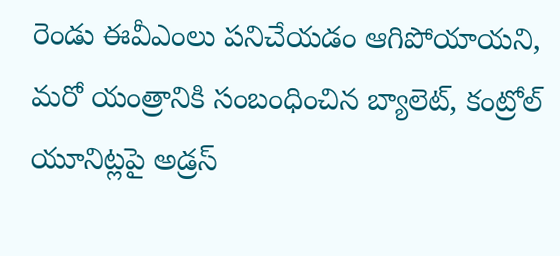రెండు ఈవీఎంలు పనిచేయడం ఆగిపోయాయని, మరో యంత్రానికి సంబంధించిన బ్యాలెట్‌, కంట్రోల్‌ యూనిట్లపై అడ్రస్‌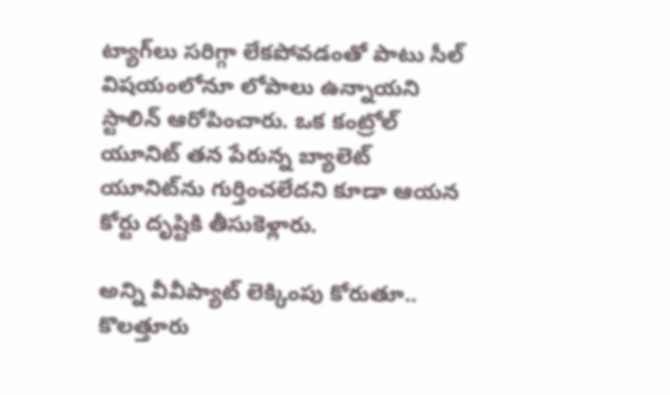ట్యాగ్‌లు సరిగ్గా లేకపోవడంతో పాటు సీల్‌ విషయంలోనూ లోపాలు ఉన్నాయని స్టాలిన్‌ ఆరోపించారు. ఒక కంట్రోల్‌ యూనిట్‌ తన పేరున్న బ్యాలెట్‌ యూనిట్‌ను గుర్తించలేదని కూడా ఆయన కోర్టు దృష్టికి తీసుకెళ్లారు.

అన్ని వీవీప్యాట్‌ లెక్కింపు కోరుతూ..
కొలత్తూరు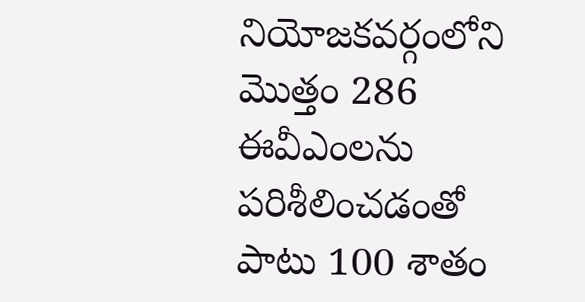నియోజకవర్గంలోని మొత్తం 286 ఈవీఎంలను పరిశీలించడంతో పాటు 100 శాతం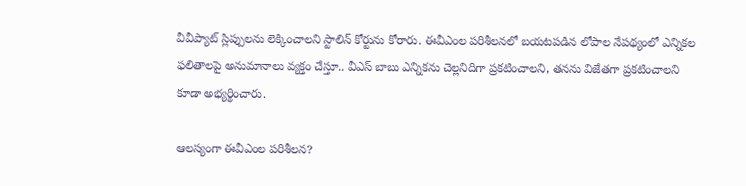వీవీప్యాట్‌ స్లిప్పులను లెక్కించాలని స్టాలిన్‌ కోర్టును కోరారు. ఈవీఎంల పరిశీలనలో బయటపడిన లోపాల నేపథ్యంలో ఎన్నికల ఫలితాలపై అనుమానాలు వ్యక్తం చేస్తూ.. వీఎస్‌ బాబు ఎన్నికను చెల్లనిదిగా ప్రకటించాలని, తనను విజేతగా ప్రకటించాలని కూడా అభ్యర్థించారు.

ఆలస్యంగా ఈవీఎంల పరిశీలన?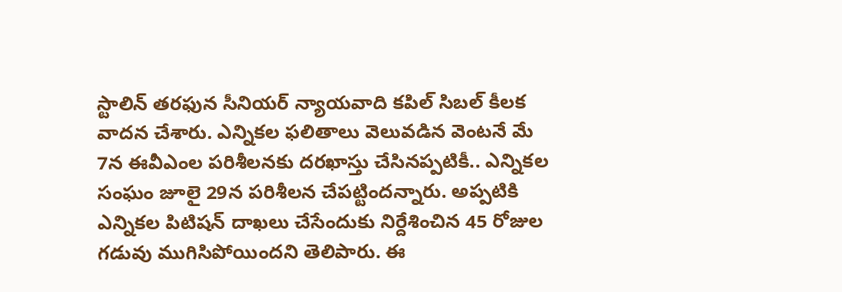స్టాలిన్‌ తరఫున సీనియర్‌ న్యాయవాది కపిల్‌ సిబల్‌ కీలక వాదన చేశారు. ఎన్నికల ఫలితాలు వెలువడిన వెంటనే మే 7న ఈవీఎంల పరిశీలనకు దరఖాస్తు చేసినప్పటికీ.. ఎన్నికల సంఘం జూలై 29న పరిశీలన చేపట్టిందన్నారు. అప్పటికి ఎన్నికల పిటిషన్‌ దాఖలు చేసేందుకు నిర్దేశించిన 45 రోజుల గడువు ముగిసిపోయిందని తెలిపారు. ఈ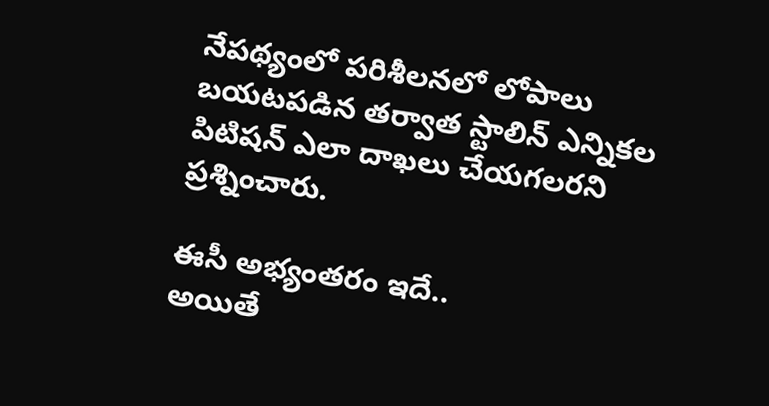నేపథ్యంలో పరిశీలనలో లోపాలు బయటపడిన తర్వాత స్టాలిన్‌ ఎన్నికల పిటిషన్‌ ఎలా దాఖలు చేయగలరని ప్రశ్నించారు.

ఈసీ అభ్యంతరం ఇదే..
అయితే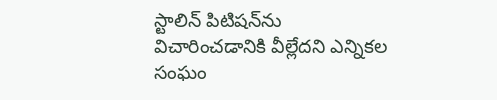స్టాలిన్‌ పిటిషన్‌ను విచారించడానికి వీల్లేదని ఎన్నికల సంఘం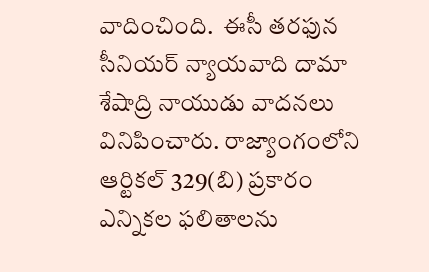వాదించింది.  ఈసీ తరఫున సీనియర్‌ న్యాయవాది దామా శేషాద్రి నాయుడు వాదనలు వినిపించారు. రాజ్యాంగంలోని ఆర్టికల్‌ 329(బి) ప్రకారం ఎన్నికల ఫలితాలను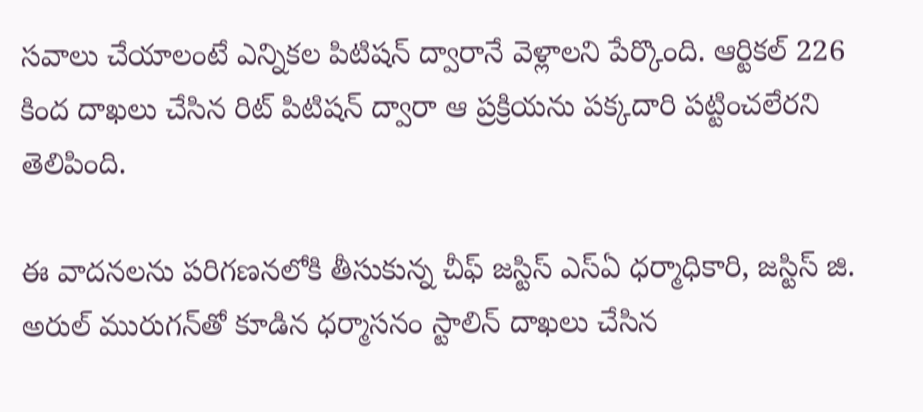సవాలు చేయాలంటే ఎన్నికల పిటిషన్‌ ద్వారానే వెళ్లాలని పేర్కొంది. ఆర్టికల్‌ 226 కింద దాఖలు చేసిన రిట్‌ పిటిషన్‌ ద్వారా ఆ ప్రక్రియను పక్కదారి పట్టించలేరని తెలిపింది.

ఈ వాదనలను పరిగణనలోకి తీసుకున్న చీఫ్‌ జస్టిస్‌ ఎస్‌ఏ ధర్మాధికారి, జస్టిస్‌ జి. అరుల్‌ మురుగన్‌తో కూడిన ధర్మాసనం స్టాలిన్‌ దాఖలు చేసిన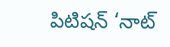పిటిషన్‌ ‘నాట్‌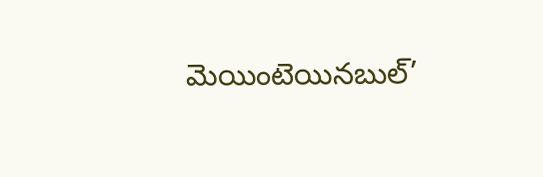మెయింటెయినబుల్‌’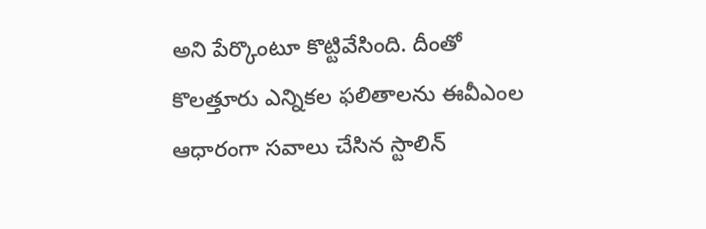అని పేర్కొంటూ కొట్టివేసింది. దీంతో కొలత్తూరు ఎన్నికల ఫలితాలను ఈవీఎంల ఆధారంగా సవాలు చేసిన స్టాలిన్‌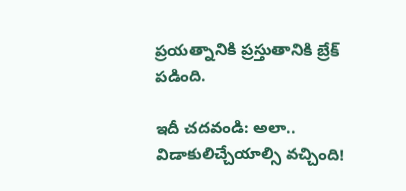ప్రయత్నానికి ప్రస్తుతానికి బ్రేక్‌ పడింది.

ఇదీ చదవండి: అలా.. విడాకులిచ్చేయాల్సి వచ్చింది!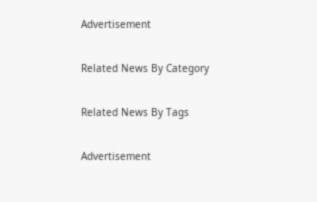Advertisement

Related News By Category

Related News By Tags

Advertisement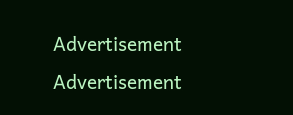Advertisement
Advertisement